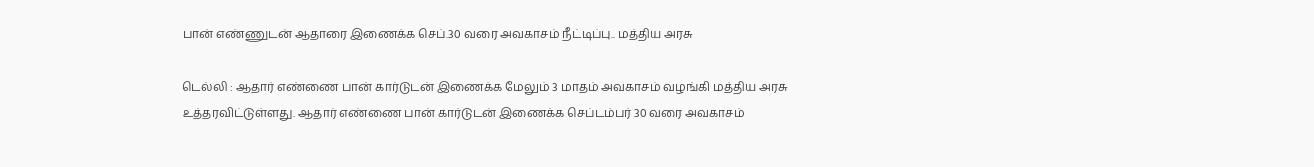பான் எண்ணுடன் ஆதாரை இணைக்க செப்.30 வரை அவகாசம் நீட்டிப்பு.. மத்திய அரசு

டெல்லி : ஆதார் எண்ணை பான் கார்டுடன் இணைக்க மேலும் 3 மாதம் அவகாசம் வழங்கி மத்திய அரசு உத்தரவிட்டுள்ளது. ஆதார் எண்ணை பான் கார்டுடன் இணைக்க செப்டம்பர் 30 வரை அவகாசம்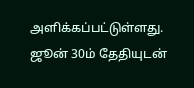அளிக்கப்பட்டுள்ளது. ஜூன் 30ம் தேதியுடன்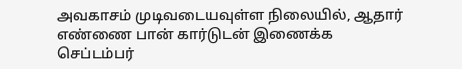அவகாசம் முடிவடையவுள்ள நிலையில், ஆதார் எண்ணை பான் கார்டுடன் இணைக்க செப்டம்பர்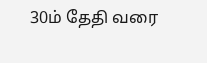30ம் தேதி வரை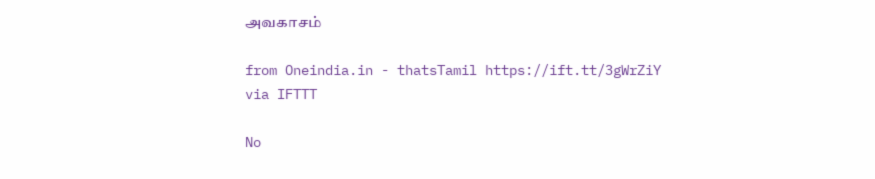அவகாசம்

from Oneindia.in - thatsTamil https://ift.tt/3gWrZiY
via IFTTT

No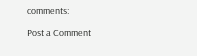comments:

Post a Comment